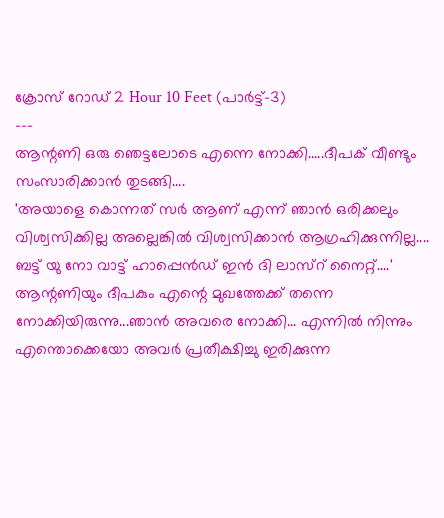ക്രോസ് റോഡ് 2 Hour 10 Feet (പാർട്ട്-3)
---
ആന്റണി ഒരു ഞെട്ടലോടെ എന്നെ നോക്കി.....ദീപക് വീണ്ടും സംസാരിക്കാൻ തുടങ്ങി....
'അയാളെ കൊന്നത് സർ ആണ് എന്ന് ഞാൻ ഒരിക്കലും വിശ്വസിക്കില്ല അല്ലെങ്കിൽ വിശ്വസിക്കാൻ ആഗ്രഹിക്കുന്നില്ല.... ബട്ട് യു നോ വാട്ട് ഹാപ്പെൻഡ് ഇൻ ദി ലാസ്റ് നൈറ്റ്....'
ആന്റണിയും ദീപകും എന്റെ മുഖത്തേക്ക് തന്നെ നോക്കിയിരുന്നു...ഞാൻ അവരെ നോക്കി... എന്നിൽ നിന്നും എന്തൊക്കെയോ അവർ പ്രതീക്ഷിച്ചു ഇരിക്കുന്ന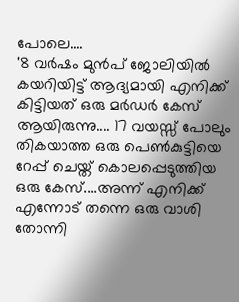പോലെ....
'8 വർഷം മുൻപ് ജോലിയിൽ കയറിയിട്ട് ആദ്യമായി എനിക്ക് കിട്ടിയത് ഒരു മർഡർ കേസ് ആയിരുന്നു.... 17 വയസ്സ് പോലും തികയാത്ത ഒരു പെൺകുട്ടിയെ റേപ്പ് ചെയ്ത് കൊലപ്പെടുത്തിയ ഒരു കേസ്....അന്ന് എനിക്ക് എന്നോട് തന്നെ ഒരു വാശി തോന്നി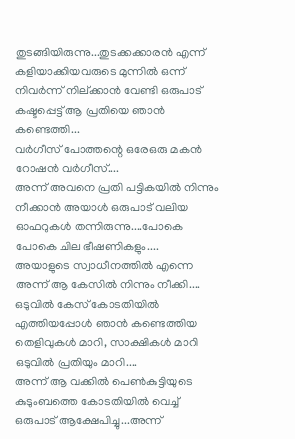തുടങ്ങിയിരുന്നു...തുടക്കക്കാരൻ എന്ന് കളിയാക്കിയവരുടെ മുന്നിൽ ഒന്ന് നിവർന്ന് നില്ക്കാൻ വേണ്ടി ഒരുപാട് കഷ്ടപ്പെട്ട് ആ പ്രതിയെ ഞാൻ കണ്ടെത്തി...
വർഗീസ് പോത്തന്റെ ഒരേഒരു മകൻ റോഷൻ വർഗീസ്....
അന്ന് അവനെ പ്രതി പട്ടികയിൽ നിന്നും നീക്കാൻ അയാൾ ഒരുപാട് വലിയ ഓഫറുകൾ തന്നിരുന്നു....പോകെ പോകെ ചില ഭീഷണികളും....
അയാളുടെ സ്വാധീനത്തിൽ എന്നെ അന്ന് ആ കേസിൽ നിന്നും നീക്കി....
ഒടുവിൽ കേസ് കോടതിയിൽ എത്തിയപ്പോൾ ഞാൻ കണ്ടെത്തിയ തെളിവുകൾ മാറി, സാക്ഷികൾ മാറി ഒടുവിൽ പ്രതിയും മാറി....
അന്ന് ആ വക്കിൽ പെൺകുട്ടിയുടെ കുടുംബത്തെ കോടതിയിൽ വെച്ച് ഒരുപാട് ആക്ഷേപിച്ചു...അന്ന്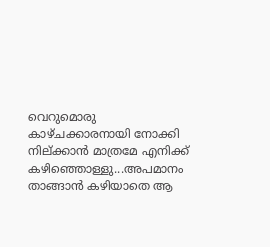വെറുമൊരു കാഴ്ചക്കാരനായി നോക്കി നില്ക്കാൻ മാത്രമേ എനിക്ക് കഴിഞ്ഞൊള്ളു...അപമാനം താങ്ങാൻ കഴിയാതെ ആ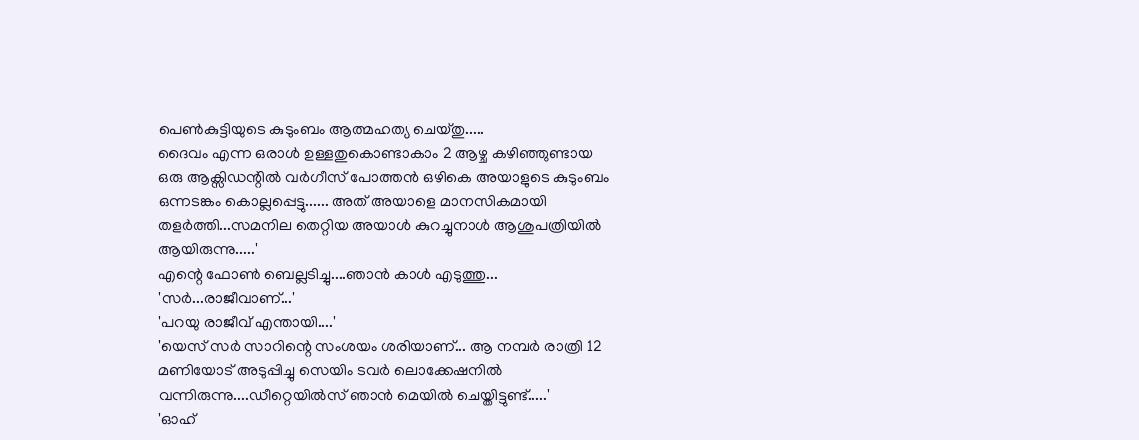പെൺകുട്ടിയുടെ കുടുംബം ആത്മഹത്യ ചെയ്തു.....
ദൈവം എന്ന ഒരാൾ ഉള്ളതുകൊണ്ടാകാം 2 ആഴ്ച കഴിഞ്ഞുണ്ടായ ഒരു ആക്സിഡന്റിൽ വർഗീസ് പോത്തൻ ഒഴികെ അയാളുടെ കുടുംബം ഒന്നടങ്കം കൊല്ലപ്പെട്ടു...... അത് അയാളെ മാനസികമായി തളർത്തി...സമനില തെറ്റിയ അയാൾ കുറച്ചുനാൾ ആശുപത്രിയിൽ ആയിരുന്നു.....'
എന്റെ ഫോൺ ബെല്ലടിച്ചു....ഞാൻ കാൾ എടുത്തു...
'സർ...രാജീവാണ്...'
'പറയു രാജീവ് എന്തായി....'
'യെസ് സർ സാറിന്റെ സംശയം ശരിയാണ്... ആ നമ്പർ രാത്രി 12 മണിയോട് അടുപ്പിച്ചു സെയിം ടവർ ലൊക്കേഷനിൽ വന്നിരുന്നു....ഡീറ്റെയിൽസ് ഞാൻ മെയിൽ ചെയ്തിട്ടുണ്ട്.....'
'ഓഹ്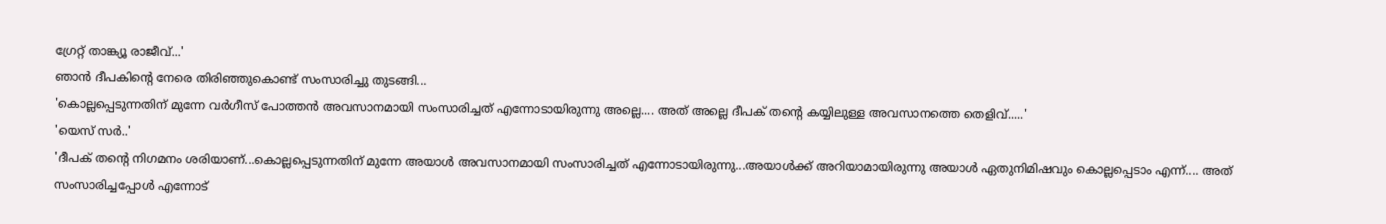ഗ്രേറ്റ് താങ്ക്യൂ രാജീവ്...'
ഞാൻ ദീപകിന്റെ നേരെ തിരിഞ്ഞുകൊണ്ട് സംസാരിച്ചു തുടങ്ങി...
'കൊല്ലപ്പെടുന്നതിന് മുന്നേ വർഗീസ് പോത്തൻ അവസാനമായി സംസാരിച്ചത് എന്നോടായിരുന്നു അല്ലെ.... അത് അല്ലെ ദീപക് തന്റെ കയ്യിലുള്ള അവസാനത്തെ തെളിവ്.....'
'യെസ് സർ..'
'ദീപക് തന്റെ നിഗമനം ശരിയാണ്...കൊല്ലപ്പെടുന്നതിന് മുന്നേ അയാൾ അവസാനമായി സംസാരിച്ചത് എന്നോടായിരുന്നു...അയാൾക്ക് അറിയാമായിരുന്നു അയാൾ ഏതുനിമിഷവും കൊല്ലപ്പെടാം എന്ന്.... അത് സംസാരിച്ചപ്പോൾ എന്നോട്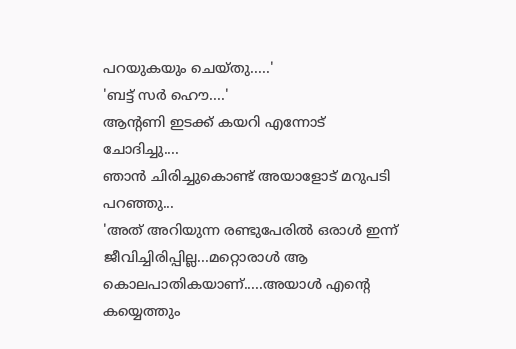പറയുകയും ചെയ്തു.....'
'ബട്ട് സർ ഹൌ....'
ആന്റണി ഇടക്ക് കയറി എന്നോട് ചോദിച്ചു....
ഞാൻ ചിരിച്ചുകൊണ്ട് അയാളോട് മറുപടി പറഞ്ഞു...
'അത് അറിയുന്ന രണ്ടുപേരിൽ ഒരാൾ ഇന്ന് ജീവിച്ചിരിപ്പില്ല...മറ്റൊരാൾ ആ കൊലപാതികയാണ്.....അയാൾ എന്റെ കയ്യെത്തും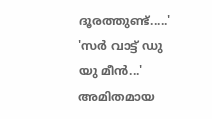ദൂരത്തുണ്ട്.....'
'സർ വാട്ട് ഡു യു മീൻ...'
അമിതമായ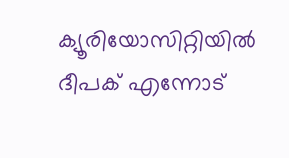ക്യൂരിയോസിറ്റിയിൽ ദീപക് എന്നോട്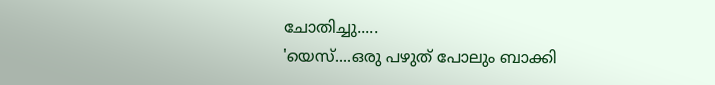ചോതിച്ചു.....
'യെസ്....ഒരു പഴുത് പോലും ബാക്കി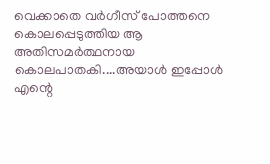വെക്കാതെ വർഗീസ് പോത്തനെ കൊലപ്പെടുത്തിയ ആ അതിസമർത്ഥനായ കൊലപാതകി....അയാൾ ഇപ്പോൾ എന്റെ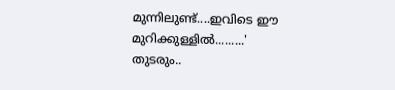മുന്നിലുണ്ട്....ഇവിടെ ഈ മുറിക്കുള്ളിൽ.........'
തുടരും..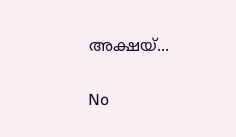അക്ഷയ്...

No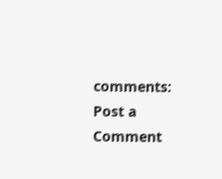comments:
Post a Comment